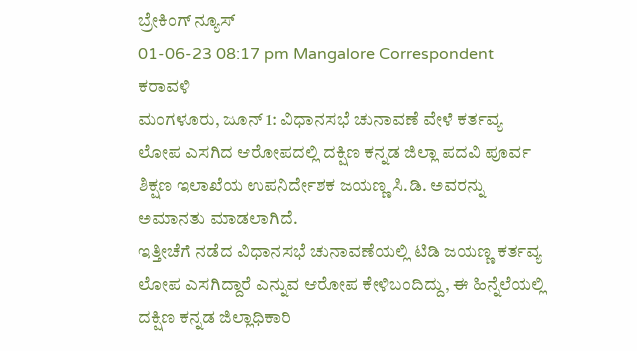ಬ್ರೇಕಿಂಗ್ ನ್ಯೂಸ್
01-06-23 08:17 pm Mangalore Correspondent ಕರಾವಳಿ
ಮಂಗಳೂರು, ಜೂನ್ 1: ವಿಧಾನಸಭೆ ಚುನಾವಣೆ ವೇಳೆ ಕರ್ತವ್ಯ ಲೋಪ ಎಸಗಿದ ಆರೋಪದಲ್ಲಿ ದಕ್ಷಿಣ ಕನ್ನಡ ಜಿಲ್ಲಾ ಪದವಿ ಪೂರ್ವ ಶಿಕ್ಷಣ ಇಲಾಖೆಯ ಉಪನಿರ್ದೇಶಕ ಜಯಣ್ಣ ಸಿ.ಡಿ. ಅವರನ್ನು ಅಮಾನತು ಮಾಡಲಾಗಿದೆ.
ಇತ್ತೀಚೆಗೆ ನಡೆದ ವಿಧಾನಸಭೆ ಚುನಾವಣೆಯಲ್ಲಿ ಟಿಡಿ ಜಯಣ್ಣ ಕರ್ತವ್ಯ ಲೋಪ ಎಸಗಿದ್ದಾರೆ ಎನ್ನುವ ಆರೋಪ ಕೇಳಿಬಂದಿದ್ದು, ಈ ಹಿನ್ನೆಲೆಯಲ್ಲಿ ದಕ್ಷಿಣ ಕನ್ನಡ ಜಿಲ್ಲಾಧಿಕಾರಿ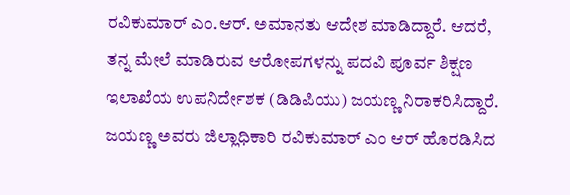ರವಿಕುಮಾರ್ ಎಂ.ಆರ್. ಅಮಾನತು ಆದೇಶ ಮಾಡಿದ್ದಾರೆ. ಆದರೆ, ತನ್ನ ಮೇಲೆ ಮಾಡಿರುವ ಆರೋಪಗಳನ್ನು ಪದವಿ ಪೂರ್ವ ಶಿಕ್ಷಣ ಇಲಾಖೆಯ ಉಪನಿರ್ದೇಶಕ (ಡಿಡಿಪಿಯು) ಜಯಣ್ಣ ನಿರಾಕರಿಸಿದ್ದಾರೆ.
ಜಯಣ್ಣ ಅವರು ಜಿಲ್ಲಾಧಿಕಾರಿ ರವಿಕುಮಾರ್ ಎಂ ಆರ್ ಹೊರಡಿಸಿದ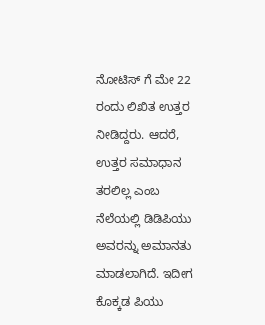ನೋಟಿಸ್ ಗೆ ಮೇ 22 ರಂದು ಲಿಖಿತ ಉತ್ತರ ನೀಡಿದ್ದರು. ಆದರೆ, ಉತ್ತರ ಸಮಾಧಾನ ತರಲಿಲ್ಲ ಎಂಬ ನೆಲೆಯಲ್ಲಿ ಡಿಡಿಪಿಯು ಅವರನ್ನು ಅಮಾನತು ಮಾಡಲಾಗಿದೆ. ಇದೀಗ ಕೊಕ್ಕಡ ಪಿಯು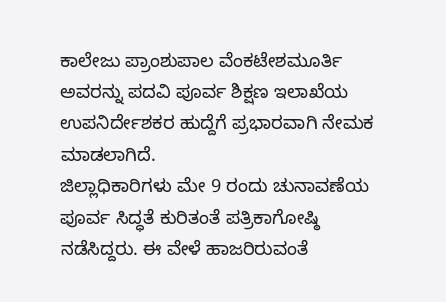ಕಾಲೇಜು ಪ್ರಾಂಶುಪಾಲ ವೆಂಕಟೇಶಮೂರ್ತಿ ಅವರನ್ನು ಪದವಿ ಪೂರ್ವ ಶಿಕ್ಷಣ ಇಲಾಖೆಯ ಉಪನಿರ್ದೇಶಕರ ಹುದ್ದೆಗೆ ಪ್ರಭಾರವಾಗಿ ನೇಮಕ ಮಾಡಲಾಗಿದೆ.
ಜಿಲ್ಲಾಧಿಕಾರಿಗಳು ಮೇ 9 ರಂದು ಚುನಾವಣೆಯ ಪೂರ್ವ ಸಿದ್ಧತೆ ಕುರಿತಂತೆ ಪತ್ರಿಕಾಗೋಷ್ಠಿ ನಡೆಸಿದ್ದರು. ಈ ವೇಳೆ ಹಾಜರಿರುವಂತೆ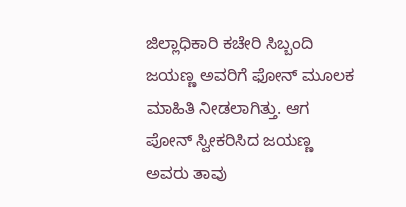ಜಿಲ್ಲಾಧಿಕಾರಿ ಕಚೇರಿ ಸಿಬ್ಬಂದಿ ಜಯಣ್ಣ ಅವರಿಗೆ ಫೋನ್ ಮೂಲಕ ಮಾಹಿತಿ ನೀಡಲಾಗಿತ್ತು. ಆಗ ಪೋನ್ ಸ್ವೀಕರಿಸಿದ ಜಯಣ್ಣ ಅವರು ತಾವು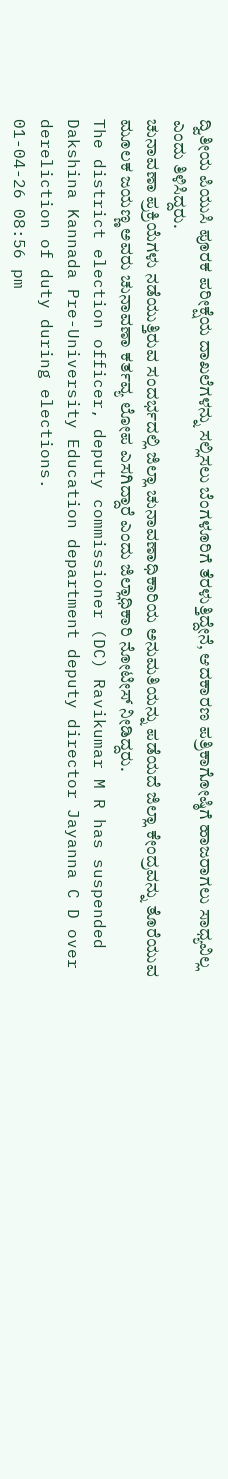ದ್ವಿತೀಯ ಪಿಯುಸಿ ಪೂರಕ ಪರೀಕ್ಷೆಯ ದಾಖಲೆಗಳನ್ನು ಸಲ್ಲಿಸಲು ಬೆಂಗಳೂರಿಗೆ ತೆರಳುತ್ತಿದ್ದೇನೆ, ಆದಕಾರಣ ಪತ್ರಿಕಾಗೋಷ್ಠಿಗೆ ಹಾಜರಾಗಲು ಸಾಧ್ಯವಿಲ್ಲ ಎಂದು ತಿಳಿಸಿದ್ದರು.
ಚುನಾವಣಾ ಪ್ರಕ್ರಿಯೆಗಳು ನಡೆಯುತ್ತಿರುವ ಸಂದರ್ಭದಲ್ಲಿ ಜಿಲ್ಲಾ ಚುನಾವಣಾಧಿಕಾರಿಯ ಅನುಮತಿಯನ್ನು ಪಡೆಯದೆ ಜಿಲ್ಲಾ ಕೇಂದ್ರವನ್ನು ತೊರೆಯುವ ಮೂಲಕ ಜಯಣ್ಣ ಅವರು ಚುನಾವಣಾ ಕರ್ತವ್ಯ ಲೋಪ ಎಸಗಿದ್ದಾರೆ ಎಂದು ಜಿಲ್ಲಾಧಿಕಾರಿ ನೋಟೀಸ್ ನೀಡಿದ್ದರು.
The district election officer, deputy commissioner (DC) Ravikumar M R has suspended Dakshina Kannada Pre-University Education department deputy director Jayanna C D over dereliction of duty during elections.
01-04-26 08:56 pm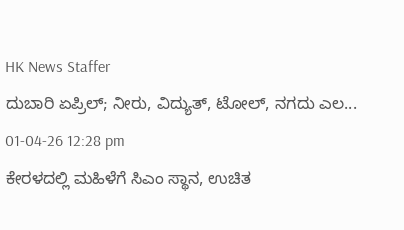HK News Staffer
ದುಬಾರಿ ಏಪ್ರಿಲ್; ನೀರು, ವಿದ್ಯುತ್, ಟೋಲ್, ನಗದು ಎಲ...
01-04-26 12:28 pm
ಕೇರಳದಲ್ಲಿ ಮಹಿಳೆಗೆ ಸಿಎಂ ಸ್ಥಾನ, ಉಚಿತ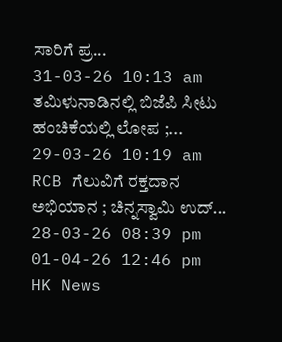ಸಾರಿಗೆ ಪ್ರ...
31-03-26 10:13 am
ತಮಿಳುನಾಡಿನಲ್ಲಿ ಬಿಜೆಪಿ ಸೀಟು ಹಂಚಿಕೆಯಲ್ಲಿ ಲೋಪ ;...
29-03-26 10:19 am
RCB ಗೆಲುವಿಗೆ ರಕ್ತದಾನ ಅಭಿಯಾನ ; ಚಿನ್ನಸ್ವಾಮಿ ಉದ್...
28-03-26 08:39 pm
01-04-26 12:46 pm
HK News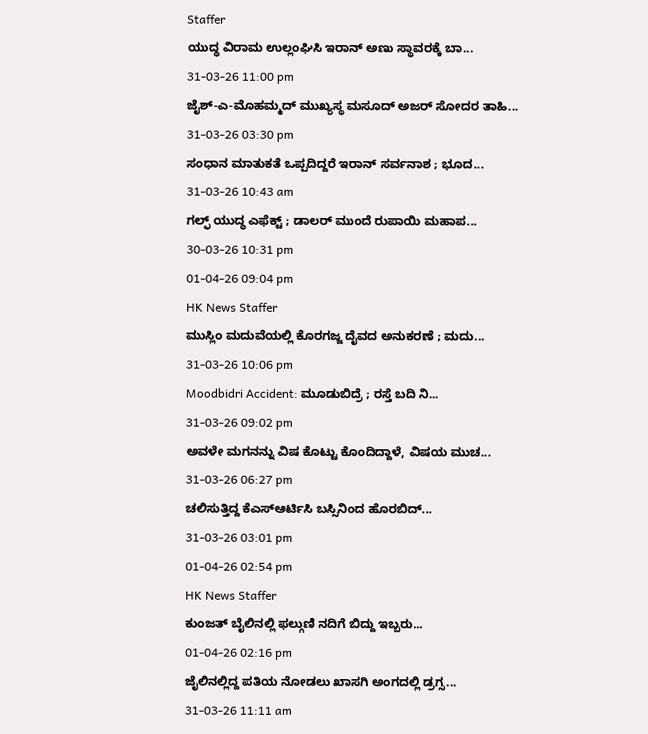Staffer
ಯುದ್ಧ ವಿರಾಮ ಉಲ್ಲಂಘಿಸಿ ಇರಾನ್ ಅಣು ಸ್ಥಾವರಕ್ಕೆ ಬಾ...
31-03-26 11:00 pm
ಜೈಶ್-ಎ-ಮೊಹಮ್ಮದ್ ಮುಖ್ಯಸ್ಥ ಮಸೂದ್ ಅಜರ್ ಸೋದರ ತಾಹಿ...
31-03-26 03:30 pm
ಸಂಧಾನ ಮಾತುಕತೆ ಒಪ್ಪದಿದ್ದರೆ ಇರಾನ್ ಸರ್ವನಾಶ ; ಭೂದ...
31-03-26 10:43 am
ಗಲ್ಫ್ ಯುದ್ಧ ಎಫೆಕ್ಟ್ ; ಡಾಲರ್ ಮುಂದೆ ರುಪಾಯಿ ಮಹಾಪ...
30-03-26 10:31 pm
01-04-26 09:04 pm
HK News Staffer
ಮುಸ್ಲಿಂ ಮದುವೆಯಲ್ಲಿ ಕೊರಗಜ್ಜ ದೈವದ ಅನುಕರಣೆ ; ಮದು...
31-03-26 10:06 pm
Moodbidri Accident: ಮೂಡುಬಿದ್ರೆ ; ರಸ್ತೆ ಬದಿ ನಿ...
31-03-26 09:02 pm
ಅವಳೇ ಮಗನನ್ನು ವಿಷ ಕೊಟ್ಟು ಕೊಂದಿದ್ದಾಳೆ, ವಿಷಯ ಮುಚ...
31-03-26 06:27 pm
ಚಲಿಸುತ್ತಿದ್ದ ಕೆಎಸ್ಆರ್ಟಿಸಿ ಬಸ್ಸಿನಿಂದ ಹೊರಬಿದ್...
31-03-26 03:01 pm
01-04-26 02:54 pm
HK News Staffer
ಕುಂಜತ್ ಬೈಲಿನಲ್ಲಿ ಫಲ್ಗುಣಿ ನದಿಗೆ ಬಿದ್ದು ಇಬ್ಬರು...
01-04-26 02:16 pm
ಜೈಲಿನಲ್ಲಿದ್ದ ಪತಿಯ ನೋಡಲು ಖಾಸಗಿ ಅಂಗದಲ್ಲಿ ಡ್ರಗ್ಸ...
31-03-26 11:11 am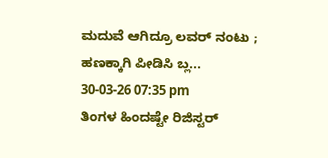ಮದುವೆ ಆಗಿದ್ರೂ ಲವರ್ ನಂಟು ; ಹಣಕ್ಕಾಗಿ ಪೀಡಿಸಿ ಬ್ಲ...
30-03-26 07:35 pm
ತಿಂಗಳ ಹಿಂದಷ್ಟೇ ರಿಜಿಸ್ಟರ್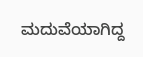ಮದುವೆಯಾಗಿದ್ದ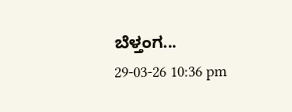ಬೆಳ್ತಂಗ...
29-03-26 10:36 pm